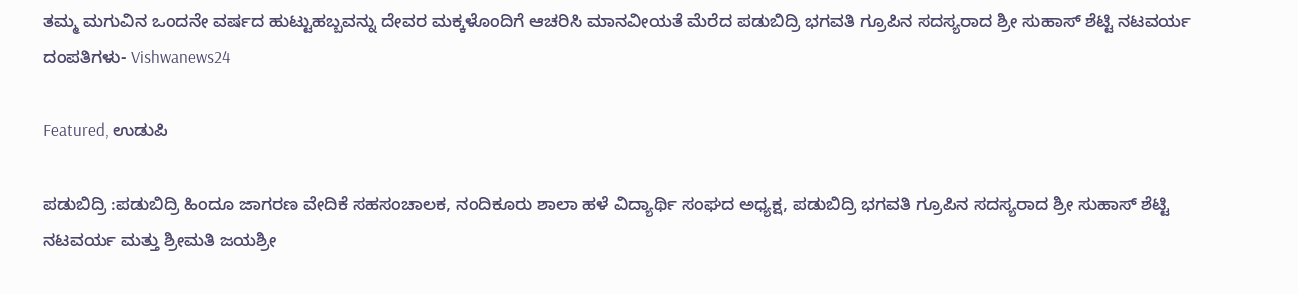ತಮ್ಮ ಮಗುವಿನ ಒಂದನೇ ವರ್ಷದ ಹುಟ್ಟುಹಬ್ಬವನ್ನು ದೇವರ ಮಕ್ಕಳೊಂದಿಗೆ ಆಚರಿಸಿ ಮಾನವೀಯತೆ ಮೆರೆದ ಪಡುಬಿದ್ರಿ ಭಗವತಿ ಗ್ರೂಪಿನ ಸದಸ್ಯರಾದ ಶ್ರೀ ಸುಹಾಸ್ ಶೆಟ್ಟಿ ನಟವರ್ಯ ದಂಪತಿಗಳು- Vishwanews24

Featured, ಉಡುಪಿ

ಪಡುಬಿದ್ರಿ :ಪಡುಬಿದ್ರಿ ಹಿಂದೂ ಜಾಗರಣ ವೇದಿಕೆ‌ ಸಹಸಂಚಾಲಕ, ನಂದಿಕೂರು ಶಾಲಾ‌ ಹಳೆ ವಿದ್ಯಾರ್ಥಿ ಸಂಘದ ಅಧ್ಯಕ್ಷ, ಪಡುಬಿದ್ರಿ ಭಗವತಿ ಗ್ರೂಪಿನ ಸದಸ್ಯರಾದ ಶ್ರೀ ಸುಹಾಸ್ ಶೆಟ್ಟಿ ನಟವರ್ಯ ಮತ್ತು ಶ್ರೀಮತಿ ಜಯಶ್ರೀ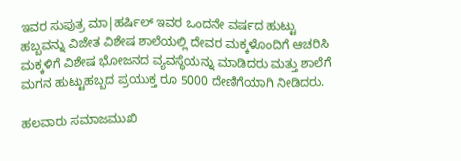ಇವರ ಸುಪುತ್ರ ಮಾ|ಹರ್ಷಿಲ್ ಇವರ ಒಂದನೇ ವರ್ಷದ ಹುಟ್ಟು ಹಬ್ಬವನ್ನು ವಿಜೇತ ವಿಶೇಷ ಶಾಲೆಯಲ್ಲಿ ದೇವರ ಮಕ್ಕಳೊಂದಿಗೆ ಆಚರಿಸಿ ಮಕ್ಕಳಿಗೆ ವಿಶೇಷ ಭೋಜನದ ವ್ಯವಸ್ಥೆಯನ್ನು ಮಾಡಿದರು ಮತ್ತು ಶಾಲೆಗೆ ಮಗನ ಹುಟ್ಟುಹಬ್ಬದ ಪ್ರಯುಕ್ತ ರೂ 5000 ದೇಣಿಗೆಯಾಗಿ ನೀಡಿದರು.

ಹಲವಾರು ಸಮಾಜಮುಖಿ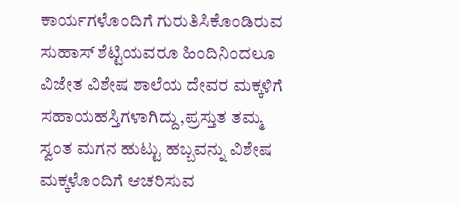ಕಾರ್ಯಗಳೊಂದಿಗೆ ಗುರುತಿಸಿಕೊಂಡಿರುವ ಸುಹಾಸ್ ಶೆಟ್ಟಿಯವರೂ ಹಿಂದಿನಿಂದಲೂ ವಿಜೇತ ವಿಶೇಷ ಶಾಲೆಯ ದೇವರ ಮಕ್ಕಳಿಗೆ ಸಹಾಯಹಸ್ತಿಗಳಾಗಿದ್ದು,ಪ್ರಸ್ತುತ ತಮ್ಮ ಸ್ವಂತ ಮಗನ ಹುಟ್ಟು ಹಬ್ಬವನ್ನು ವಿಶೇಷ ಮಕ್ಕಳೊಂದಿಗೆ ಆಚರಿಸುವ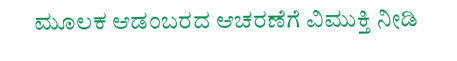ಮೂಲಕ ಆಡಂಬರದ ಆಚರಣೆಗೆ ವಿಮುಕ್ತಿ ನೀಡಿ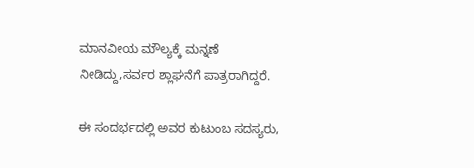ಮಾನವೀಯ ಮೌಲ್ಯಕ್ಕೆ ಮನ್ನಣೆ ನೀಡಿದ್ದು,ಸರ್ವರ ಶ್ಲಾಘನೆಗೆ ಪಾತ್ರರಾಗಿದ್ದರೆ.

ಈ ಸಂದರ್ಭದಲ್ಲಿ ಅವರ ಕುಟುಂಬ ಸದಸ್ಯರು,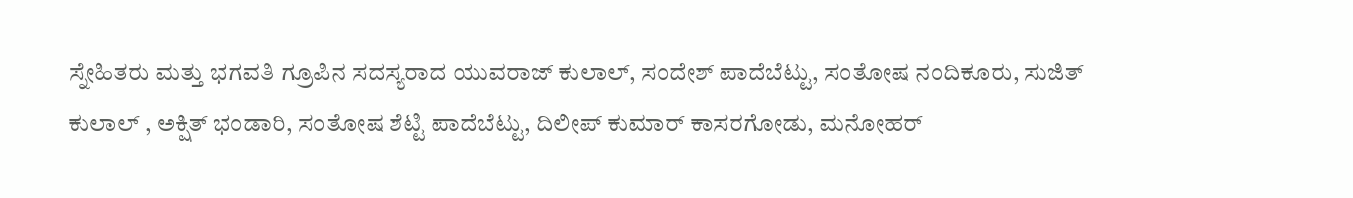ಸ್ನೇಹಿತರು ಮತ್ತು ಭಗವತಿ ಗ್ರೂಪಿನ ಸದಸ್ಯರಾದ ಯುವರಾಜ್ ಕುಲಾಲ್, ಸಂದೇಶ್ ಪಾದೆಬೆಟ್ಟು, ಸಂತೋಷ ನಂದಿಕೂರು, ಸುಜಿತ್ ಕುಲಾಲ್ , ಅಕ್ಷಿತ್ ಭಂಡಾರಿ, ಸಂತೋಷ ಶೆಟ್ಟಿ ಪಾದೆಬೆಟ್ಟು, ದಿಲೀಪ್ ಕುಮಾರ್ ಕಾಸರಗೋಡು, ಮನೋಹರ್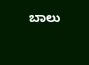ಬಾಲು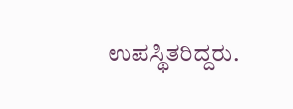ಉಪಸ್ಥಿತರಿದ್ದರು.